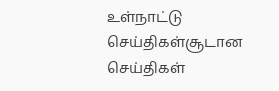உள்நாட்டு செய்திகள்சூடான செய்திகள்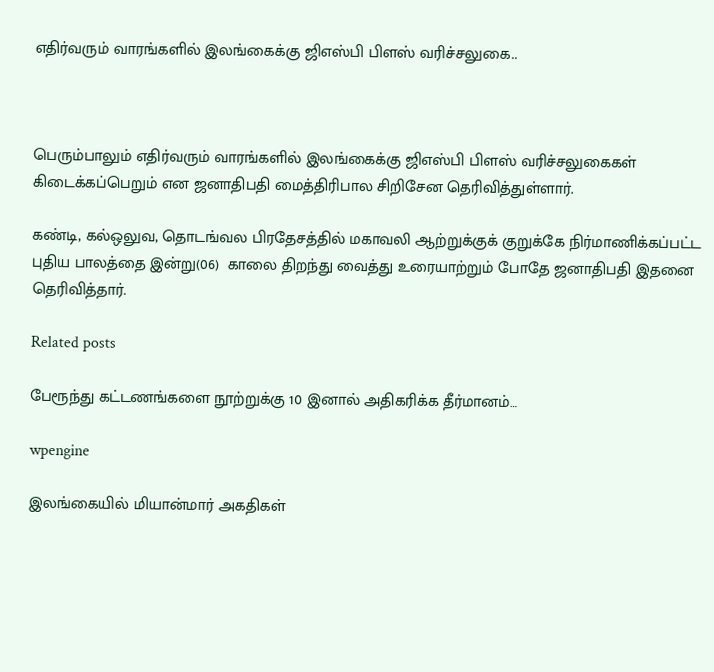எதிர்வரும் வாரங்களில் இலங்கைக்கு ஜிஎஸ்பி பிளஸ் வரிச்சலுகை..



பெரும்பாலும் எதிர்வரும் வாரங்களில் இலங்கைக்கு ஜிஎஸ்பி பிளஸ் வரிச்சலுகைகள் கிடைக்கப்பெறும் என ஜனாதிபதி மைத்திரிபால சிறிசேன தெரிவித்துள்ளார்.

கண்டி, கல்ஒலுவ, தொடங்வல பிரதேசத்தில் மகாவலி ஆற்றுக்குக் குறுக்கே நிர்மாணிக்கப்பட்ட புதிய பாலத்தை இன்று(06)  காலை திறந்து வைத்து உரையாற்றும் போதே ஜனாதிபதி இதனை தெரிவித்தார்.

Related posts

பேரூந்து கட்டணங்களை நூற்றுக்கு 10 இனால் அதிகரிக்க தீர்மானம்…

wpengine

இலங்கையில் மியான்மார் அகதிகள்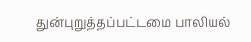துன்புறுத்தப்பட்டமை பாலியல்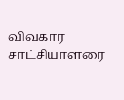விவகார சாட்சியாளரை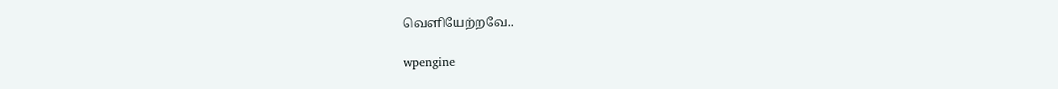வெளியேற்றவே..

wpengine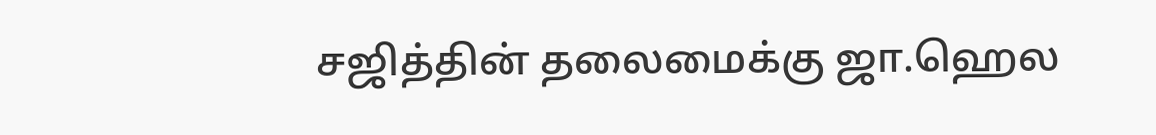சஜித்தின் தலைமைக்கு ஜா.ஹெல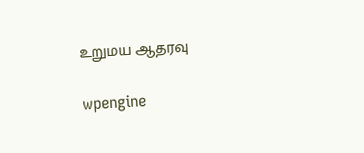உறுமய ஆதரவு

wpengine